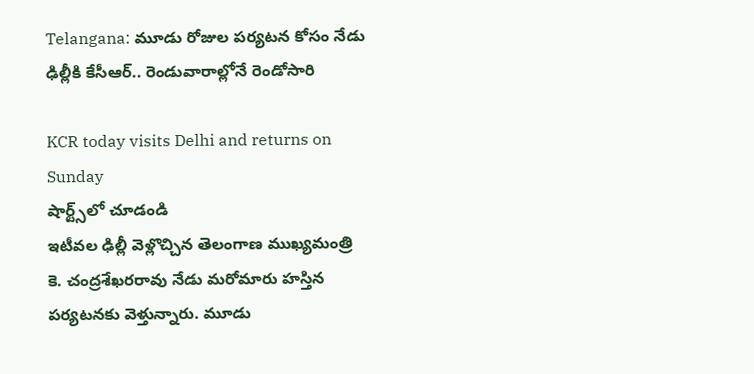Telangana: మూడు రోజుల పర్యటన కోసం నేడు ఢిల్లీకి కేసీఆర్.. రెండువారాల్లోనే రెండోసారి

KCR today visits Delhi and returns on Sunday
షార్ట్స్‌లో చూడండి
ఇటీవల ఢిల్లీ వెళ్లొచ్చిన తెలంగాణ ముఖ్యమంత్రి కె. చంద్రశేఖరరావు నేడు మరోమారు హస్తిన పర్యటనకు వెళ్తున్నారు. మూడు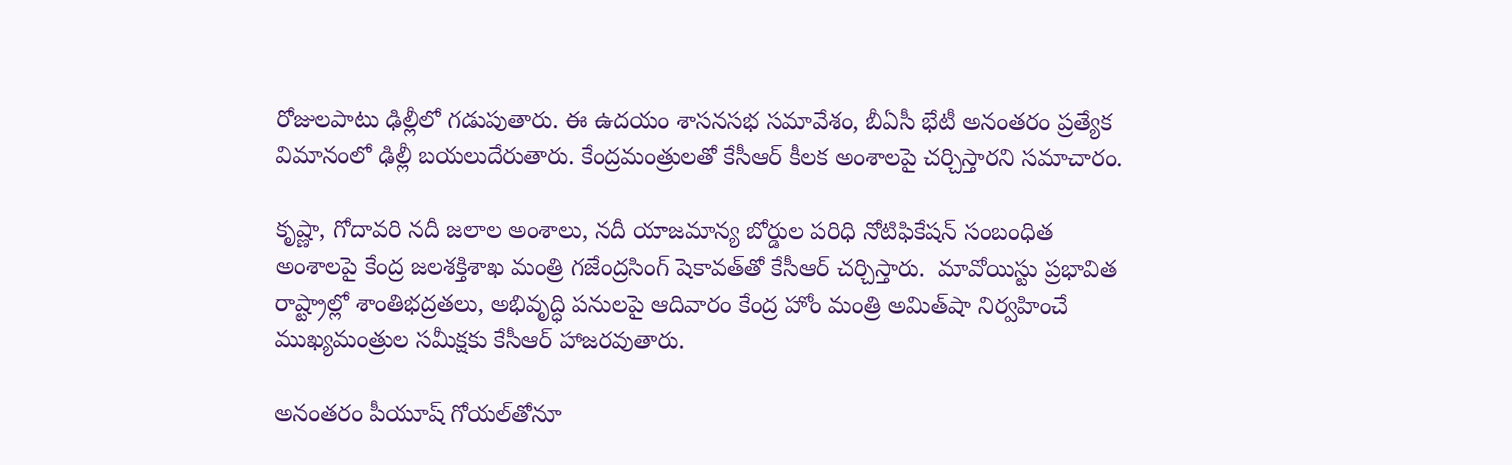రోజులపాటు ఢిల్లీలో గడుపుతారు. ఈ ఉదయం శాసనసభ సమావేశం, బీఏసీ భేటీ అనంతరం ప్రత్యేక విమానంలో ఢిల్లీ బయలుదేరుతారు. కేంద్రమంత్రులతో కేసీఆర్ కీలక అంశాలపై చర్చిస్తారని సమాచారం.

కృష్ణా, గోదావరి నదీ జలాల అంశాలు, నదీ యాజమాన్య బోర్డుల పరిధి నోటిఫికేషన్ సంబంధిత అంశాలపై కేంద్ర జలశక్తిశాఖ మంత్రి గజేంద్రసింగ్ షెకావత్‌తో కేసీఆర్‌ చర్చిస్తారు.  మావోయిస్టు ప్రభావిత రాష్ట్రాల్లో శాంతిభద్రతలు, అభివృద్ధి పనులపై ఆదివారం కేంద్ర హోం మంత్రి అమిత్‌షా నిర్వహించే ముఖ్యమంత్రుల సమీక్షకు కేసీఆర్ హాజరవుతారు.

అనంతరం పీయూష్ గోయల్‌తోనూ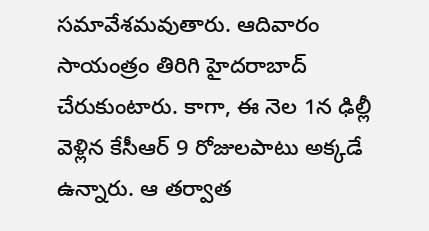సమావేశమవుతారు. ఆదివారం సాయంత్రం తిరిగి హైదరాబాద్ చేరుకుంటారు. కాగా, ఈ నెల 1న ఢిల్లీ వెళ్లిన కేసీఆర్ 9 రోజులపాటు అక్కడే ఉన్నారు. ఆ తర్వాత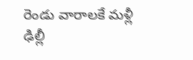రెండు వారాలకే మళ్లీ ఢిల్లీ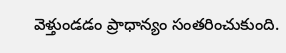వెళ్తుండడం ప్రాధాన్యం సంతరించుకుంది.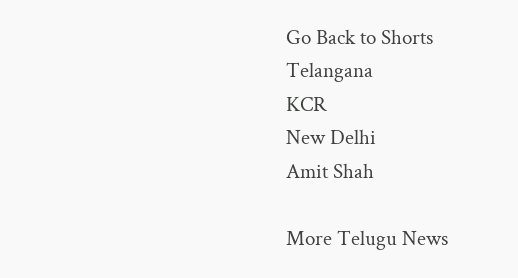Go Back to Shorts
Telangana
KCR
New Delhi
Amit Shah

More Telugu News